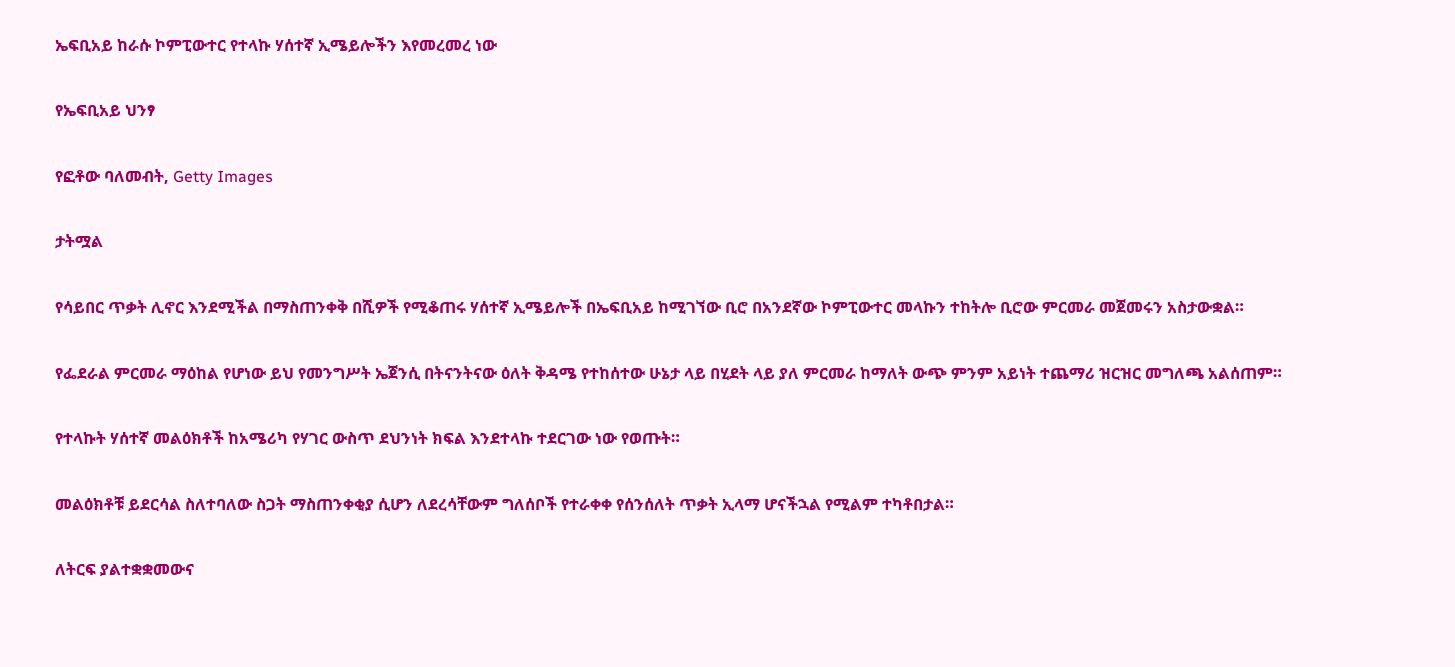ኤፍቢአይ ከራሱ ኮምፒውተር የተላኩ ሃሰተኛ ኢሜይሎችን እየመረመረ ነው

የኤፍቢአይ ህንፃ

የፎቶው ባለመብት, Getty Images

ታትሟል

የሳይበር ጥቃት ሊኖር እንደሚችል በማስጠንቀቅ በሺዎች የሚቆጠሩ ሃሰተኛ ኢሜይሎች በኤፍቢአይ ከሚገኘው ቢሮ በአንደኛው ኮምፒውተር መላኩን ተከትሎ ቢሮው ምርመራ መጀመሩን አስታውቋል።

የፌደራል ምርመራ ማዕከል የሆነው ይህ የመንግሥት ኤጀንሲ በትናንትናው ዕለት ቅዳሜ የተከሰተው ሁኔታ ላይ በሂደት ላይ ያለ ምርመራ ከማለት ውጭ ምንም አይነት ተጨማሪ ዝርዝር መግለጫ አልሰጠም።

የተላኩት ሃሰተኛ መልዕክቶች ከአሜሪካ የሃገር ውስጥ ደህንነት ክፍል እንደተላኩ ተደርገው ነው የወጡት።

መልዕክቶቹ ይደርሳል ስለተባለው ስጋት ማስጠንቀቂያ ሲሆን ለደረሳቸውም ግለሰቦች የተራቀቀ የሰንሰለት ጥቃት ኢላማ ሆናችኋል የሚልም ተካቶበታል።

ለትርፍ ያልተቋቋመውና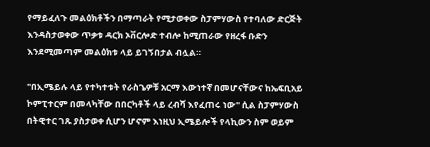የማይፈለጉ መልዕክቶችን በማጣራት የሚታወቀው ስፓምሃውስ የተባለው ድርጅት እንዳስታወቀው ጥቃቱ ዳርክ ኦቨርሎድ ተብሎ ከሚጠራው የዘረፋ ቡድን እንደሚመጣም መልዕክቱ ላይ ይገኝበታል ብሏል።

"በኢሜይሉ ላይ የተካተቱት የራስጌዎቹ አርማ እውነተኛ በመሆናቸውና ከኤፍቢአይ ኮምፒተርም በመላካቸው በበርካቶች ላይ ረብሻ እየፈጠሩ ነው" ሲል ስፓምሃውስ በትዊተር ገጹ ያስታወቀ ሲሆን ሆኖም እነዚህ ኢሜይሎች የላኪውን ስም ወይም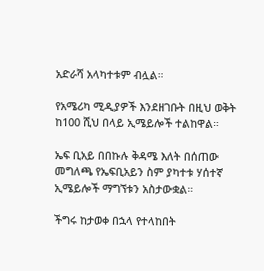አድራሻ አላካተቱም ብሏል።

የአሜሪካ ሚዲያዎች እንደዘገቡት በዚህ ወቅት ከ100 ሺህ በላይ ኢሜይሎች ተልከዋል።

ኤፍ ቢአይ በበኩሉ ቅዳሜ እለት በሰጠው መግለጫ የኤፍቢአይን ስም ያካተቱ ሃሰተኛ ኢሜይሎች ማግኘቱን አስታውቋል።

ችግሩ ከታወቀ በኋላ የተላከበት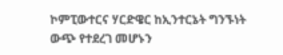ኮምፒውተርና ሃርድዌር ከኢንተርኔት ግንኙነት ውጭ የተደረገ መሆኑን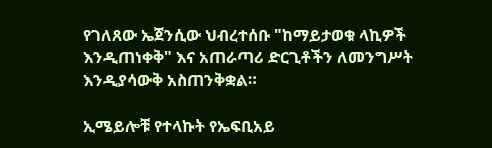የገለጸው ኤጀንሲው ህብረተሰቡ "ከማይታወቁ ላኪዎች እንዲጠነቀቅ" እና አጠራጣሪ ድርጊቶችን ለመንግሥት እንዲያሳውቅ አስጠንቅቋል።

ኢሜይሎቹ የተላኩት የኤፍቢአይ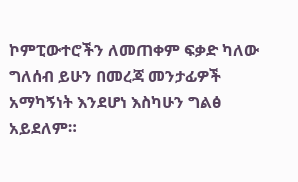ኮምፒውተሮችን ለመጠቀም ፍቃድ ካለው ግለሰብ ይሁን በመረጃ መንታፊዎች አማካኝነት እንደሆነ እስካሁን ግልፅ አይደለም።